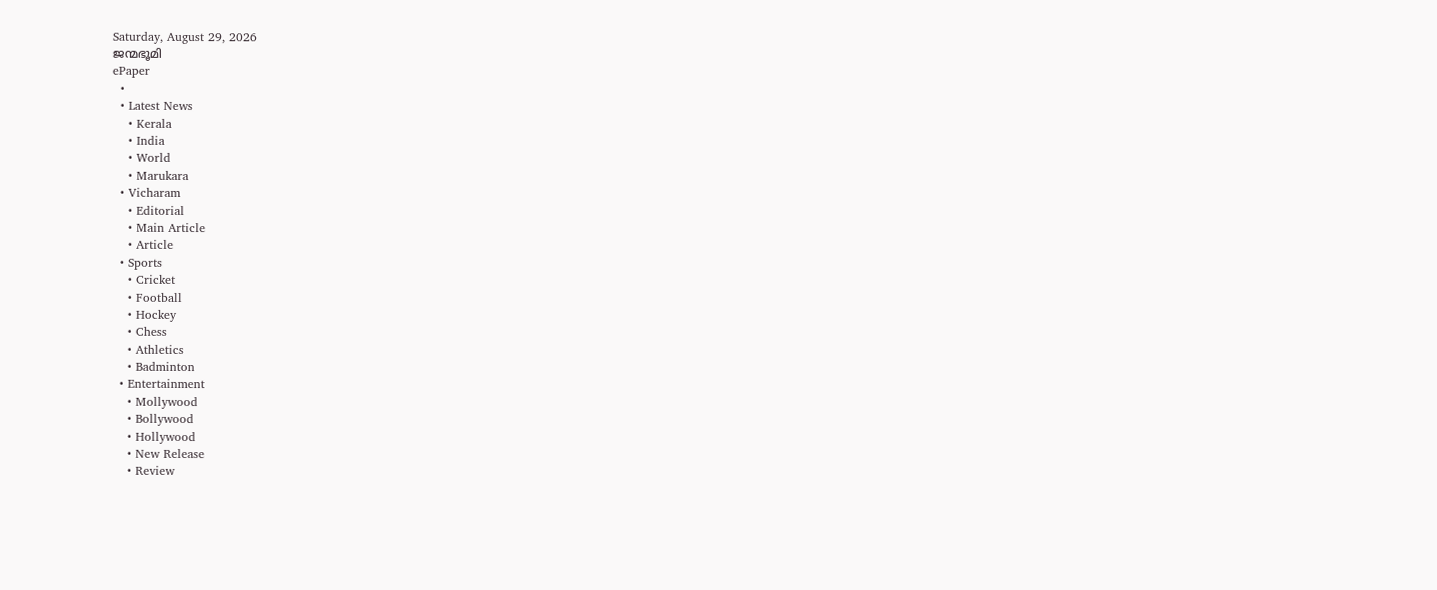Saturday, August 29, 2026
ജന്മഭൂമി
ePaper
  •
  • Latest News
    • Kerala
    • India
    • World
    • Marukara
  • Vicharam
    • Editorial
    • Main Article
    • Article
  • Sports
    • Cricket
    • Football
    • Hockey
    • Chess
    • Athletics
    • Badminton
  • Entertainment
    • Mollywood
    • Bollywood
    • Hollywood
    • New Release
    • Review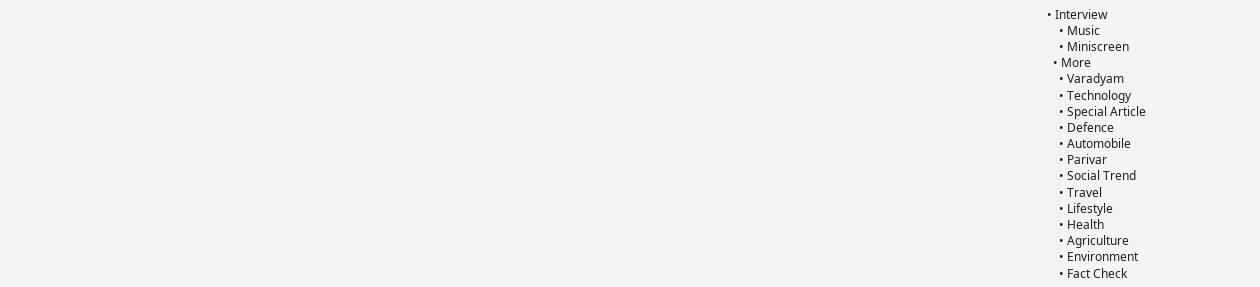• Interview
    • Music
    • Miniscreen
  • More
    • Varadyam
    • Technology
    • Special Article
    • Defence
    • Automobile
    • Parivar
    • Social Trend
    • Travel
    • Lifestyle
    • Health
    • Agriculture
    • Environment
    • Fact Check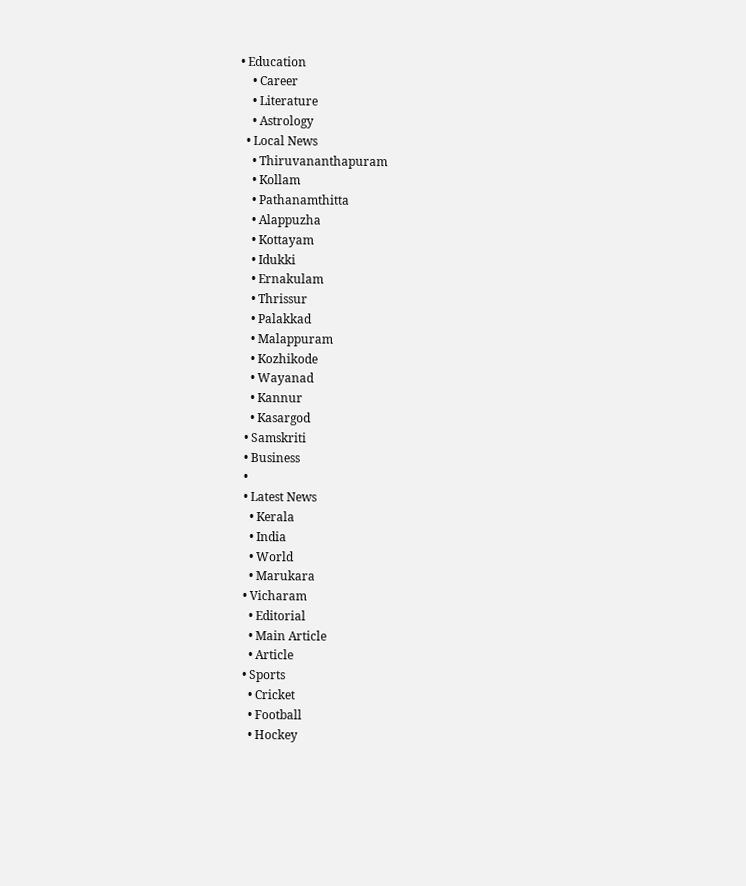• Education
    • Career
    • Literature
    • Astrology
  • Local News
    • Thiruvananthapuram
    • Kollam
    • Pathanamthitta
    • Alappuzha
    • Kottayam
    • Idukki
    • Ernakulam
    • Thrissur
    • Palakkad
    • Malappuram
    • Kozhikode
    • Wayanad
    • Kannur
    • Kasargod
  • Samskriti
  • Business
  •
  • Latest News
    • Kerala
    • India
    • World
    • Marukara
  • Vicharam
    • Editorial
    • Main Article
    • Article
  • Sports
    • Cricket
    • Football
    • Hockey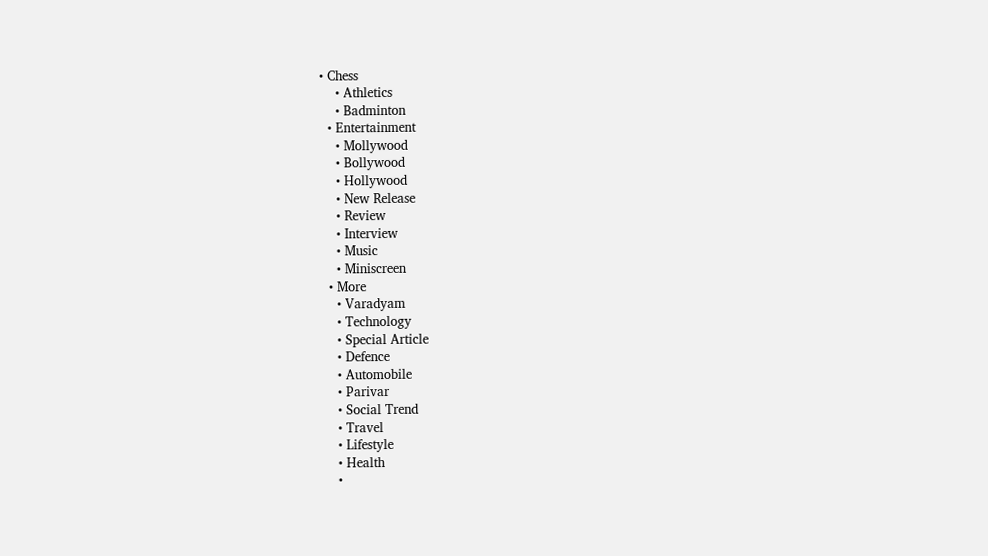• Chess
    • Athletics
    • Badminton
  • Entertainment
    • Mollywood
    • Bollywood
    • Hollywood
    • New Release
    • Review
    • Interview
    • Music
    • Miniscreen
  • More
    • Varadyam
    • Technology
    • Special Article
    • Defence
    • Automobile
    • Parivar
    • Social Trend
    • Travel
    • Lifestyle
    • Health
    •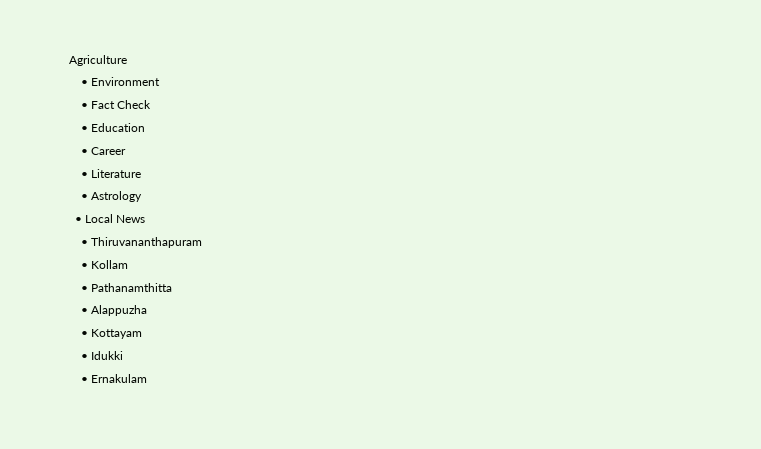Agriculture
    • Environment
    • Fact Check
    • Education
    • Career
    • Literature
    • Astrology
  • Local News
    • Thiruvananthapuram
    • Kollam
    • Pathanamthitta
    • Alappuzha
    • Kottayam
    • Idukki
    • Ernakulam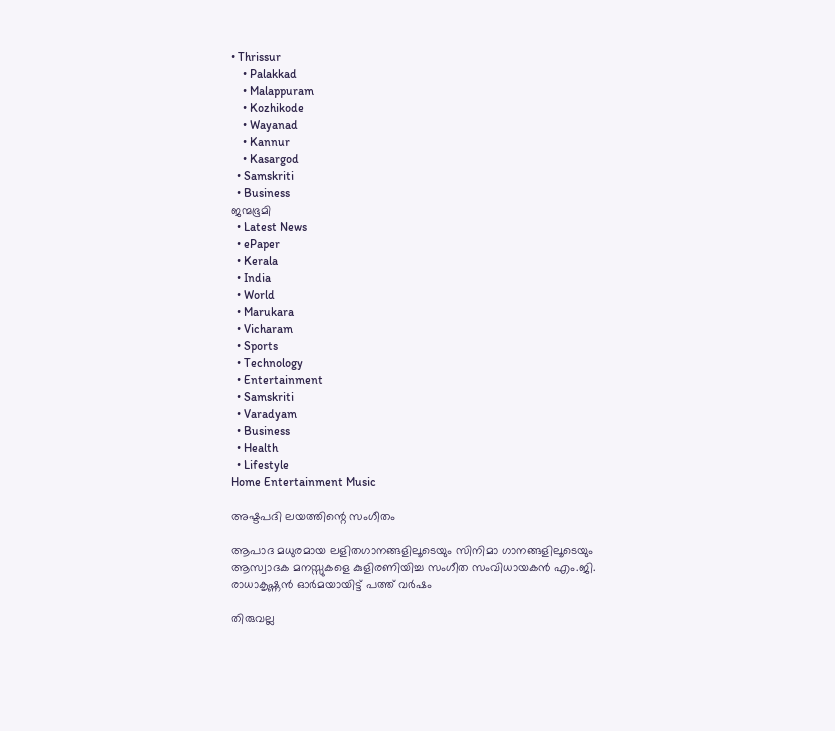• Thrissur
    • Palakkad
    • Malappuram
    • Kozhikode
    • Wayanad
    • Kannur
    • Kasargod
  • Samskriti
  • Business
ജന്മഭൂമി
  • Latest News
  • ePaper
  • Kerala
  • India
  • World
  • Marukara
  • Vicharam
  • Sports
  • Technology
  • Entertainment
  • Samskriti
  • Varadyam
  • Business
  • Health
  • Lifestyle
Home Entertainment Music

അഷ്ടപദി ലയത്തിന്റെ സംഗീതം

ആപാദ മധുരമായ ലളിതഗാനങ്ങളിലൂടെയും സിനിമാ ഗാനങ്ങളിലൂടെയും ആസ്വാദക മനസ്സുകളെ കുളിരണിയിച്ച സംഗീത സംവിധായകന്‍ എം.ജി. രാധാകൃഷ്ണന്‍ ഓര്‍മയായിട്ട് പത്ത് വര്‍ഷം

തിരുവല്ല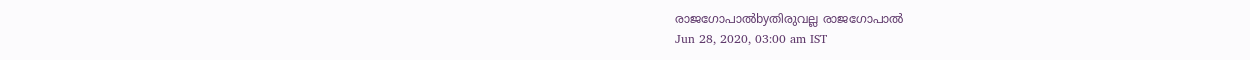രാജഗോപാല്‍byതിരുവല്ല രാജഗോപാല്‍
Jun 28, 2020, 03:00 am IST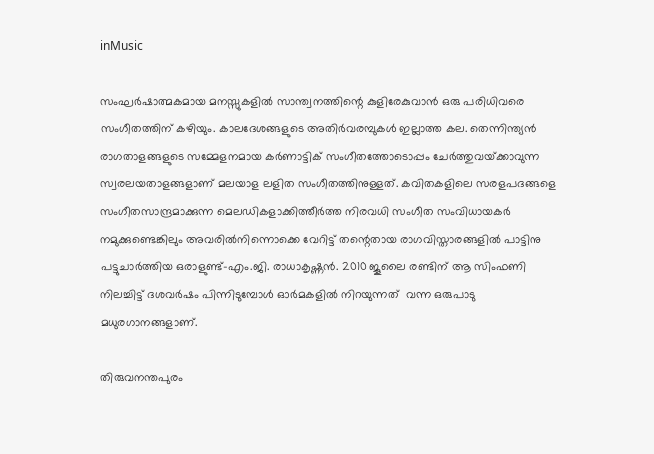inMusic

സംഘര്‍ഷാത്മകമായ മനസ്സുകളില്‍ സാന്ത്വനത്തിന്റെ കുളിരേകുവാന്‍ ഒരു പരിധിവരെ സംഗീതത്തിന് കഴിയും. കാലദേശങ്ങളുടെ അതിര്‍വരമ്പുകള്‍ ഇല്ലാത്ത കല. തെന്നിന്ത്യന്‍ രാഗതാളങ്ങളുടെ സമ്മേളനമായ കര്‍ണാട്ടിക് സംഗീതത്തോടൊപ്പം ചേര്‍ത്തുവയ്‌ക്കാവുന്ന സ്വരലയതാളങ്ങളാണ് മലയാള ലളിത സംഗീതത്തിനുള്ളത്. കവിതകളിലെ സരളപദങ്ങളെ സംഗീതസാന്ദ്രമാക്കുന്ന മെലഡികളാക്കിത്തീര്‍ത്ത നിരവധി സംഗീത സംവിധായകര്‍ നമുക്കുണ്ടെങ്കിലും അവരില്‍നിന്നൊക്കെ വേറിട്ട് തന്റെതായ രാഗവിസ്താരങ്ങളില്‍ പാട്ടിനു പട്ടുചാര്‍ത്തിയ ഒരാളുണ്ട്-എം.ജി. രാധാകൃഷ്ണന്‍. 2010 ജൂലൈ രണ്ടിന് ആ സിംഫണി നിലച്ചിട്ട് ദശവര്‍ഷം പിന്നിടുമ്പോള്‍ ഓര്‍മകളില്‍ നിറയുന്നത്  വന്ന ഒരുപാടു മധുരഗാനങ്ങളാണ്.

തിരുവനന്തപുരം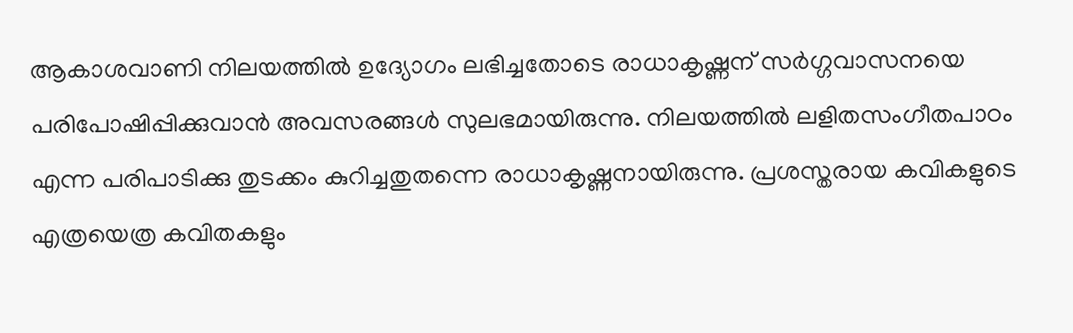ആകാശവാണി നിലയത്തില്‍ ഉദ്യോഗം ലഭിച്ചതോടെ രാധാകൃഷ്ണന് സര്‍ഗ്ഗവാസനയെ പരിപോഷിപ്പിക്കുവാന്‍ അവസരങ്ങള്‍ സുലഭമായിരുന്നു. നിലയത്തില്‍ ലളിതസംഗീതപാഠം എന്ന പരിപാടിക്കു തുടക്കം കുറിച്ചതുതന്നെ രാധാകൃഷ്ണനായിരുന്നു. പ്രശസ്തരായ കവികളുടെ എത്രയെത്ര കവിതകളും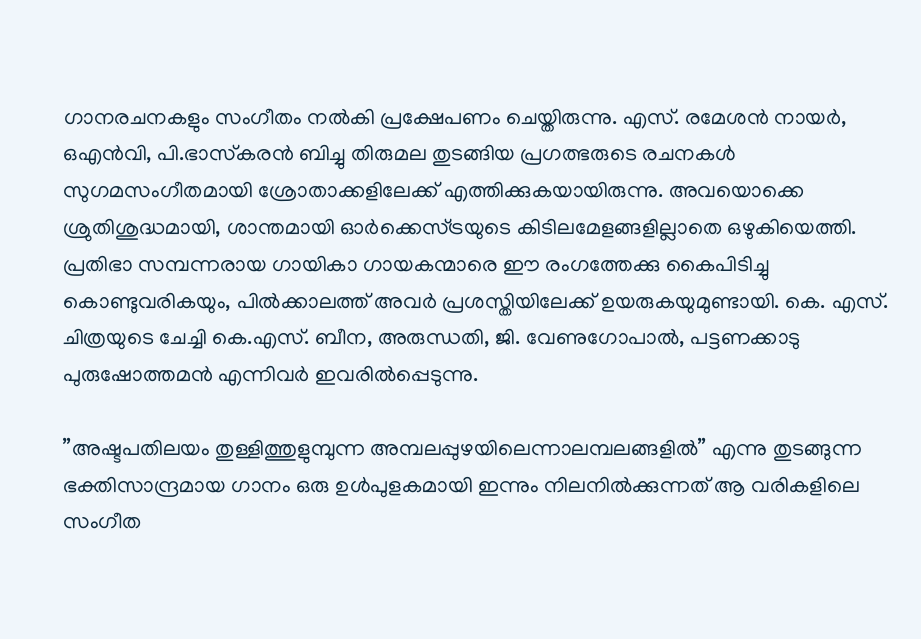ഗാനരചനകളും സംഗീതം നല്‍കി പ്രക്ഷേപണം ചെയ്തിരുന്നു. എസ്. രമേശന്‍ നായര്‍, ഒഎന്‍വി, പി.ഭാസ്‌കരന്‍ ബിച്ചു തിരുമല തുടങ്ങിയ പ്രഗത്ഭരുടെ രചനകള്‍ സുഗമസംഗീതമായി ശ്രോതാക്കളിലേക്ക് എത്തിക്കുകയായിരുന്നു. അവയൊക്കെ ശ്രുതിശുദ്ധമായി, ശാന്തമായി ഓര്‍ക്കെസ്ട്രയുടെ കിടിലമേളങ്ങളില്ലാതെ ഒഴുകിയെത്തി. പ്രതിഭാ സമ്പന്നരായ ഗായികാ ഗായകന്മാരെ ഈ രംഗത്തേക്കു കൈപിടിച്ചു കൊണ്ടുവരികയും, പില്‍ക്കാലത്ത് അവര്‍ പ്രശസ്തിയിലേക്ക് ഉയരുകയുമുണ്ടായി. കെ. എസ്. ചിത്രയുടെ ചേച്ചി കെ.എസ്. ബീന, അരുന്ധതി, ജി. വേണുഗോപാല്‍, പട്ടണക്കാടു പുരുഷോത്തമന്‍ എന്നിവര്‍ ഇവരില്‍പ്പെടുന്നു.

”അഷ്ടപതിലയം തുള്ളിത്തുളുമ്പുന്ന അമ്പലപ്പുഴയിലെന്നാലമ്പലങ്ങളില്‍” എന്നു തുടങ്ങുന്ന ഭക്തിസാന്ദ്രമായ ഗാനം ഒരു ഉള്‍പുളകമായി ഇന്നും നിലനില്‍ക്കുന്നത് ആ വരികളിലെ സംഗീത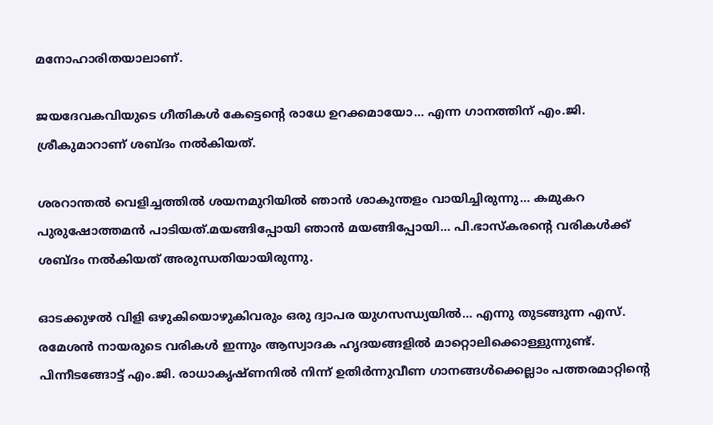മനോഹാരിതയാലാണ്.

ജയദേവകവിയുടെ ഗീതികള്‍ കേട്ടെന്റെ രാധേ ഉറക്കമായോ… എന്ന ഗാനത്തിന് എം.ജി. ശ്രീകുമാറാണ് ശബ്ദം നല്‍കിയത്.

ശരറാന്തല്‍ വെളിച്ചത്തില്‍ ശയനമുറിയില്‍ ഞാന്‍ ശാകുന്തളം വായിച്ചിരുന്നു… കമുകറ പുരുഷോത്തമന്‍ പാടിയത്.മയങ്ങിപ്പോയി ഞാന്‍ മയങ്ങിപ്പോയി… പി.ഭാസ്‌കരന്റെ വരികള്‍ക്ക് ശബ്ദം നല്‍കിയത് അരുന്ധതിയായിരുന്നു.

ഓടക്കുഴല്‍ വിളി ഒഴുകിയൊഴുകിവരും ഒരു ദ്വാപര യുഗസന്ധ്യയില്‍… എന്നു തുടങ്ങുന്ന എസ്. രമേശന്‍ നായരുടെ വരികള്‍ ഇന്നും ആസ്വാദക ഹൃദയങ്ങളില്‍ മാറ്റൊലിക്കൊള്ളുന്നുണ്ട്. പിന്നീടങ്ങോട്ട് എം.ജി. രാധാകൃഷ്ണനില്‍ നിന്ന് ഉതിര്‍ന്നുവീണ ഗാനങ്ങള്‍ക്കെല്ലാം പത്തരമാറ്റിന്റെ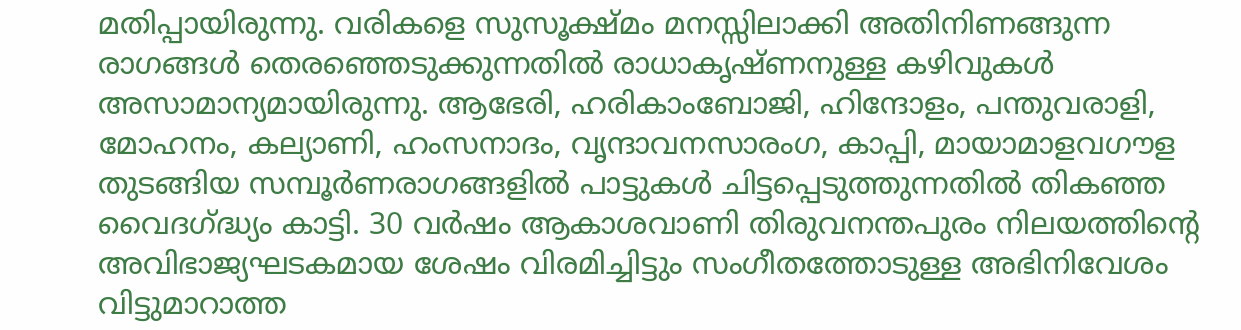മതിപ്പായിരുന്നു. വരികളെ സുസൂക്ഷ്മം മനസ്സിലാക്കി അതിനിണങ്ങുന്ന രാഗങ്ങള്‍ തെരഞ്ഞെടുക്കുന്നതില്‍ രാധാകൃഷ്ണനുള്ള കഴിവുകള്‍ അസാമാന്യമായിരുന്നു. ആഭേരി, ഹരികാംബോജി, ഹിന്ദോളം, പന്തുവരാളി, മോഹനം, കല്യാണി, ഹംസനാദം, വൃന്ദാവനസാരംഗ, കാപ്പി, മായാമാളവഗൗള തുടങ്ങിയ സമ്പൂര്‍ണരാഗങ്ങളില്‍ പാട്ടുകള്‍ ചിട്ടപ്പെടുത്തുന്നതില്‍ തികഞ്ഞ വൈദഗ്‌ദ്ധ്യം കാട്ടി. 30 വര്‍ഷം ആകാശവാണി തിരുവനന്തപുരം നിലയത്തിന്റെ അവിഭാജ്യഘടകമായ ശേഷം വിരമിച്ചിട്ടും സംഗീതത്തോടുള്ള അഭിനിവേശം വിട്ടുമാറാത്ത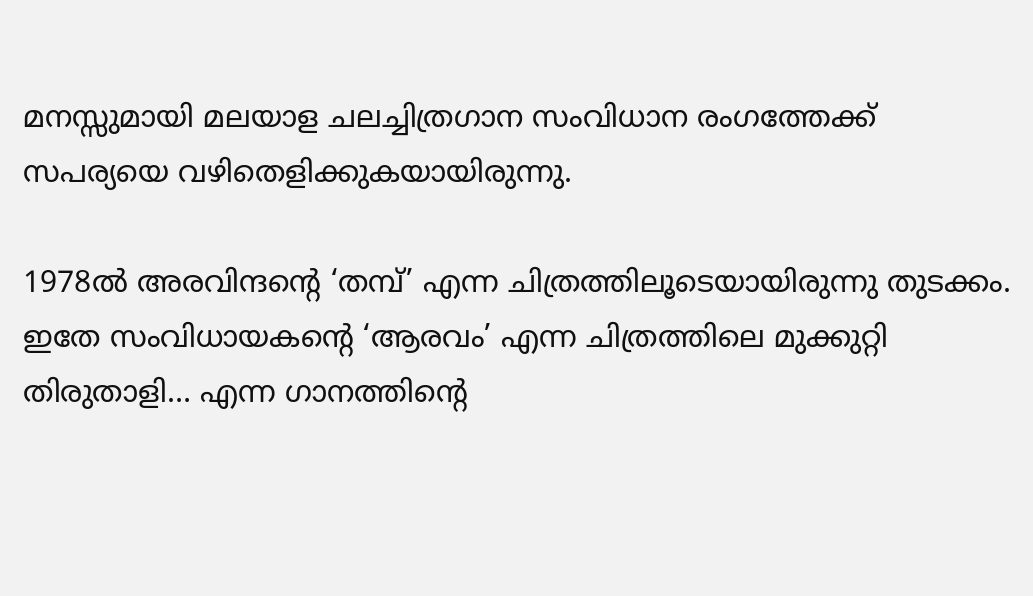മനസ്സുമായി മലയാള ചലച്ചിത്രഗാന സംവിധാന രംഗത്തേക്ക് സപര്യയെ വഴിതെളിക്കുകയായിരുന്നു.

1978ല്‍ അരവിന്ദന്റെ ‘തമ്പ്’ എന്ന ചിത്രത്തിലൂടെയായിരുന്നു തുടക്കം. ഇതേ സംവിധായകന്റെ ‘ആരവം’ എന്ന ചിത്രത്തിലെ മുക്കുറ്റി തിരുതാളി… എന്ന ഗാനത്തിന്റെ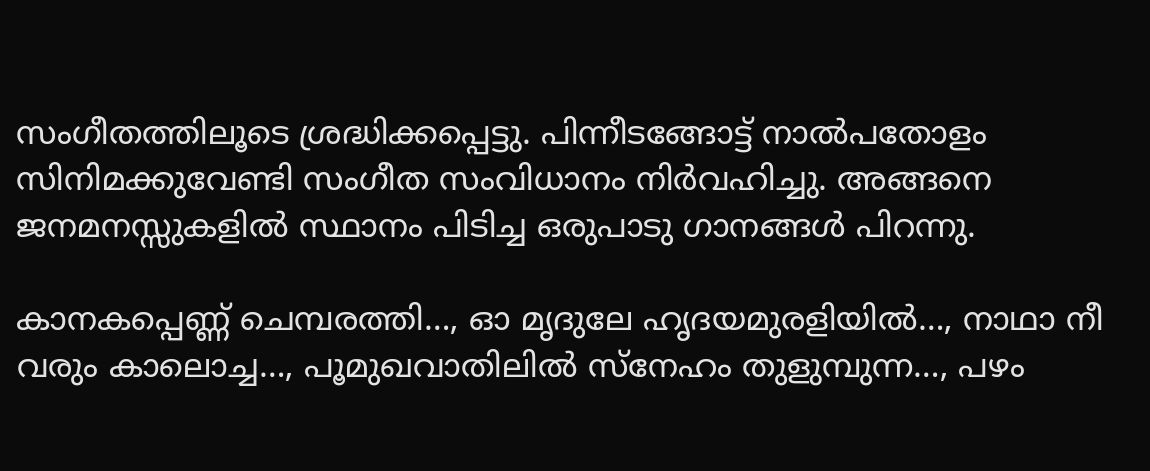സംഗീതത്തിലൂടെ ശ്രദ്ധിക്കപ്പെട്ടു. പിന്നീടങ്ങോട്ട് നാല്‍പതോളം സിനിമക്കുവേണ്ടി സംഗീത സംവിധാനം നിര്‍വഹിച്ചു. അങ്ങനെ ജനമനസ്സുകളില്‍ സ്ഥാനം പിടിച്ച ഒരുപാടു ഗാനങ്ങള്‍ പിറന്നു.

കാനകപ്പെണ്ണ് ചെമ്പരത്തി…, ഓ മൃദുലേ ഹൃദയമുരളിയില്‍…, നാഥാ നീ വരും കാലൊച്ച…, പൂമുഖവാതിലില്‍ സ്‌നേഹം തുളുമ്പുന്ന…, പഴം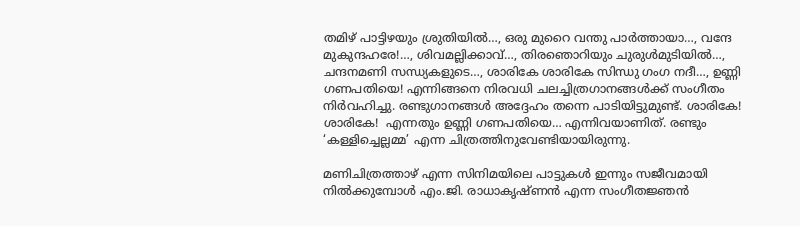തമിഴ് പാട്ടിഴയും ശ്രുതിയില്‍…, ഒരു മുറൈ വന്തു പാര്‍ത്തായാ…, വന്ദേ മുകുന്ദഹരേ!…, ശിവമല്ലിക്കാവ്…, തിരഞൊറിയും ചുരുള്‍മുടിയില്‍…, ചന്ദനമണി സന്ധ്യകളുടെ…, ശാരികേ ശാരികേ സിന്ധു ഗംഗ നദീ…, ഉണ്ണി ഗണപതിയെ! എന്നിങ്ങനെ നിരവധി ചലച്ചിത്രഗാനങ്ങള്‍ക്ക് സംഗീതം നിര്‍വഹിച്ചു. രണ്ടുഗാനങ്ങള്‍ അദ്ദേഹം തന്നെ പാടിയിട്ടുമുണ്ട്. ശാരികേ! ശാരികേ!  എന്നതും ഉണ്ണി ഗണപതിയെ… എന്നിവയാണിത്. രണ്ടും ‘കള്ളിച്ചെല്ലമ്മ’ എന്ന ചിത്രത്തിനുവേണ്ടിയായിരുന്നു.

മണിചിത്രത്താഴ് എന്ന സിനിമയിലെ പാട്ടുകള്‍ ഇന്നും സജീവമായി നില്‍ക്കുമ്പോള്‍ എം.ജി. രാധാകൃഷ്ണന്‍ എന്ന സംഗീതജ്ഞന്‍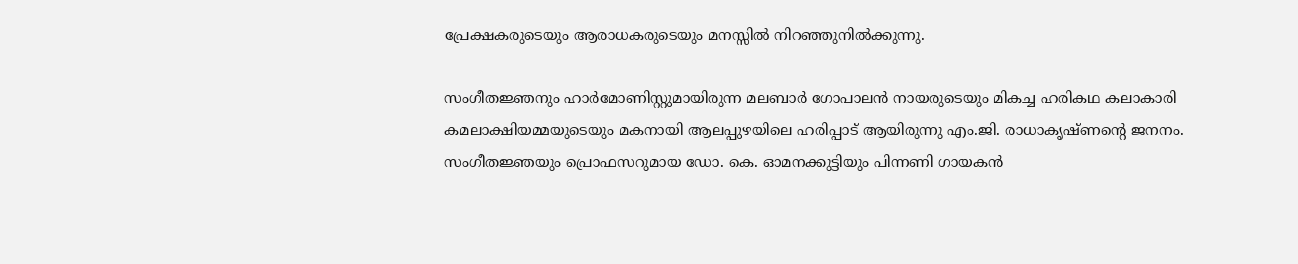പ്രേക്ഷകരുടെയും ആരാധകരുടെയും മനസ്സില്‍ നിറഞ്ഞുനില്‍ക്കുന്നു.

സംഗീതജ്ഞനും ഹാര്‍മോണിസ്റ്റുമായിരുന്ന മലബാര്‍ ഗോപാലന്‍ നായരുടെയും മികച്ച ഹരികഥ കലാകാരി കമലാക്ഷിയമ്മയുടെയും മകനായി ആലപ്പുഴയിലെ ഹരിപ്പാട് ആയിരുന്നു എം.ജി. രാധാകൃഷ്ണന്റെ ജനനം. സംഗീതജ്ഞയും പ്രൊഫസറുമായ ഡോ. കെ. ഓമനക്കുട്ടിയും പിന്നണി ഗായകന്‍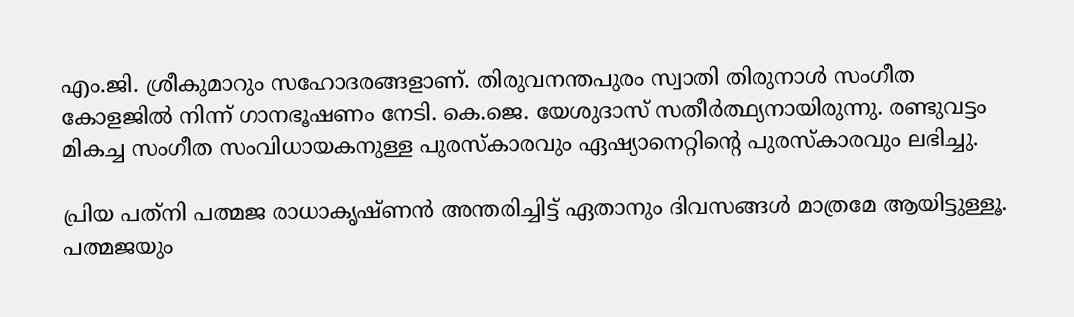എം.ജി. ശ്രീകുമാറും സഹോദരങ്ങളാണ്. തിരുവനന്തപുരം സ്വാതി തിരുനാള്‍ സംഗീത കോളജില്‍ നിന്ന് ഗാനഭൂഷണം നേടി. കെ.ജെ. യേശുദാസ് സതീര്‍ത്ഥ്യനായിരുന്നു. രണ്ടുവട്ടം മികച്ച സംഗീത സംവിധായകനുള്ള പുരസ്‌കാരവും ഏഷ്യാനെറ്റിന്റെ പുരസ്‌കാരവും ലഭിച്ചു.

പ്രിയ പത്‌നി പത്മജ രാധാകൃഷ്ണന്‍ അന്തരിച്ചിട്ട് ഏതാനും ദിവസങ്ങള്‍ മാത്രമേ ആയിട്ടുള്ളൂ. പത്മജയും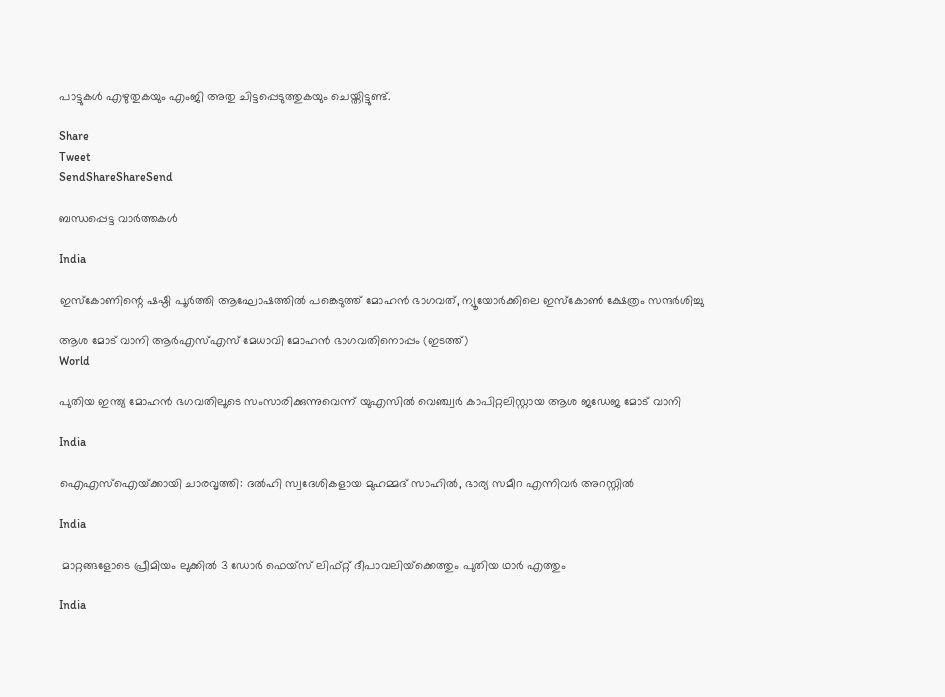പാട്ടുകള്‍ എഴുതുകയും എംജി അതു ചിട്ടപ്പെടുത്തുകയും ചെയ്തിട്ടുണ്ട്.

Share
Tweet
SendShareShareSend

ബന്ധപ്പെട്ട വാര്‍ത്തകള്‍

India

ഇസ്കോണിന്റെ ഷഷ്ഠി പൂര്‍ത്തി ആഘോഷത്തില്‍ പങ്കെടുത്ത് മോഹന്‍ ഭാഗവത്, ന്യൂയോര്‍ക്കിലെ ഇസ്കോണ്‍ ക്ഷേത്രം സന്ദര്‍ശിച്ചു

ആശ മോട് വാനി ആര്‍എസ്എസ് മേധാവി മോഹന്‍ ഭാഗവതിനൊപ്പം (ഇടത്ത്)
World

പുതിയ ഇന്ത്യ മോഹൻ ഭഗവതിലൂടെ സംസാരിക്കുന്നുവെന്ന് യുഎസില്‍ വെഞ്ച്വര്‍ കാപിറ്റലിസ്റ്റായ ആശ ജഡേജ മോട് വാനി

India

ഐഎസ്ഐയ്‌ക്കായി ചാരവൃത്തി: ദല്‍ഹി സ്വദേശികളായ മുഹമ്മദ് സാഹില്‍, ഭാര്യ സമീറ എന്നിവര്‍ അറസ്റ്റില്‍

India

 മാറ്റങ്ങളോടെ പ്രീമിയം ലുക്കില്‍ 3 ഡോര്‍ ഫെയ്സ് ലിഫ്റ്റ് ദീപാവലിയ്‌ക്കെത്തും പുതിയ ഥാര്‍ എത്തും

India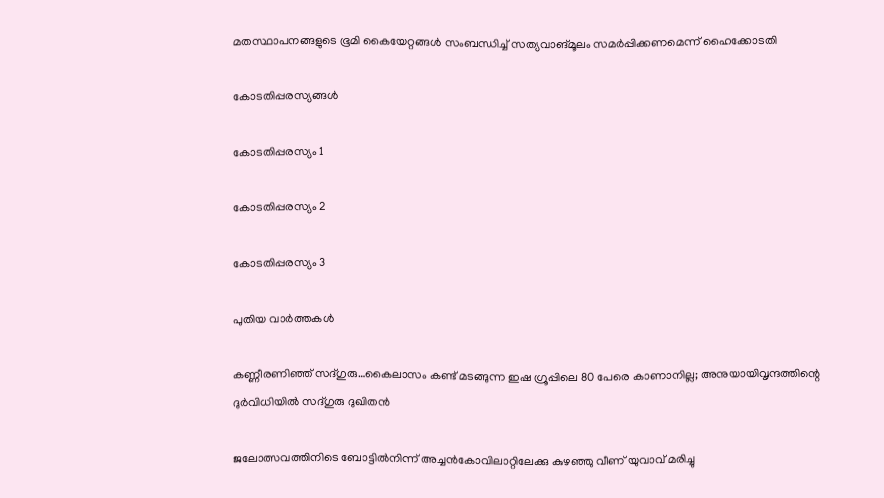മതസ്ഥാപനങ്ങളുടെ ഭൂമി കൈയേറ്റങ്ങള്‍ സംബന്ധിച്ച് സത്യവാങ്മൂലം സമര്‍പ്പിക്കണമെന്ന് ഹൈക്കോടതി

കോടതിപ്പരസ്യങ്ങള്‍

കോടതിപ്പരസ്യം 1

കോടതിപ്പരസ്യം 2

കോടതിപ്പരസ്യം 3

പുതിയ വാര്‍ത്തകള്‍

കണ്ണീരണിഞ്ഞ് സദ്ഗുരു…കൈലാസം കണ്ട് മടങ്ങുന്ന ഇഷ ഗ്രൂപ്പിലെ 80 പേരെ കാണാനില്ല; അനുയായിവൃന്ദത്തിന്റെ ദുര്‍വിധിയില്‍ സദ്ഗുരു ദുഖിതന്‍

ജലോത്സവത്തിനിടെ ബോട്ടില്‍നിന്ന് അച്ചന്‍കോവിലാറ്റിലേക്കു കുഴഞ്ഞു വീണ് യുവാവ് മരിച്ചു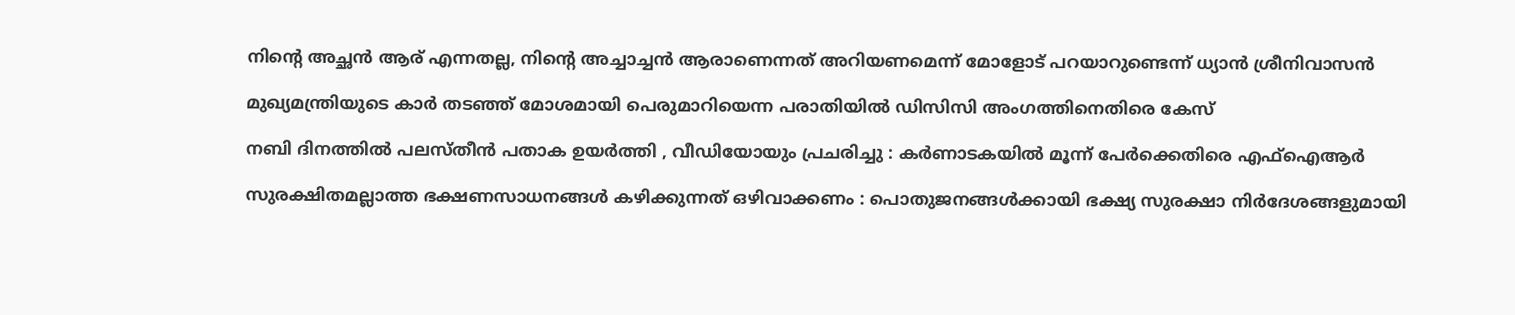നിന്റെ അച്ഛൻ ആര് എന്നതല്ല, നിന്റെ അച്ചാച്ചൻ ആരാണെന്നത് അറിയണമെന്ന് മോളോട് പറയാറുണ്ടെന്ന് ധ്യാൻ ശ്രീനിവാസൻ

മുഖ്യമന്ത്രിയുടെ കാര്‍ തടഞ്ഞ് മോശമായി പെരുമാറിയെന്ന പരാതിയില്‍ ഡിസിസി അംഗത്തിനെതിരെ കേസ്

നബി ദിനത്തിൽ പലസ്തീൻ പതാക ഉയർത്തി , വീഡിയോയും പ്രചരിച്ചു : കർണാടകയിൽ മൂന്ന് പേർക്കെതിരെ എഫ്‌ഐആർ

സുരക്ഷിതമല്ലാത്ത ഭക്ഷണസാധനങ്ങൾ കഴിക്കുന്നത് ഒഴിവാക്കണം : പൊതുജനങ്ങൾക്കായി ഭക്ഷ്യ സുരക്ഷാ നിർദേശങ്ങളുമായി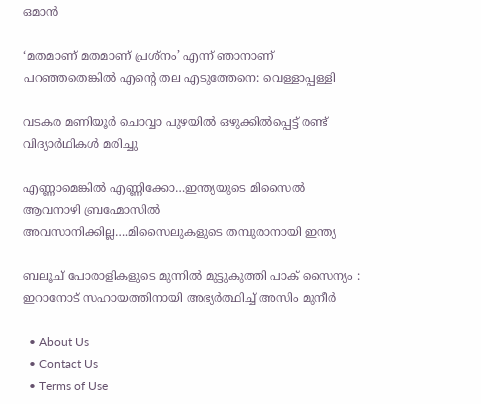ഒമാൻ

‘മതമാണ് മതമാണ് പ്രശ്‌നം’ എന്ന് ഞാനാണ് പറഞ്ഞതെങ്കില്‍ എന്റെ തല എടുത്തേനെ: വെള്ളാപ്പള്ളി

വടകര മണിയൂര്‍ ചൊവ്വാ പുഴയില്‍ ഒഴുക്കില്‍പ്പെട്ട് രണ്ട് വിദ്യാര്‍ഥികള്‍ മരിച്ചു

എണ്ണാമെങ്കില്‍ എണ്ണിക്കോ…ഇന്ത്യയുടെ മിസൈല്‍ ആവനാഴി ബ്രഹ്മോസില്‍ അവസാനിക്കില്ല….മിസൈലുകളുടെ തമ്പുരാനായി ഇന്ത്യ

ബലൂച് പോരാളികളുടെ മുന്നിൽ മുട്ടുകുത്തി പാക് സൈന്യം : ഇറാനോട് സഹായത്തിനായി അഭ്യർത്ഥിച്ച് അസിം മുനീർ

  • About Us
  • Contact Us
  • Terms of Use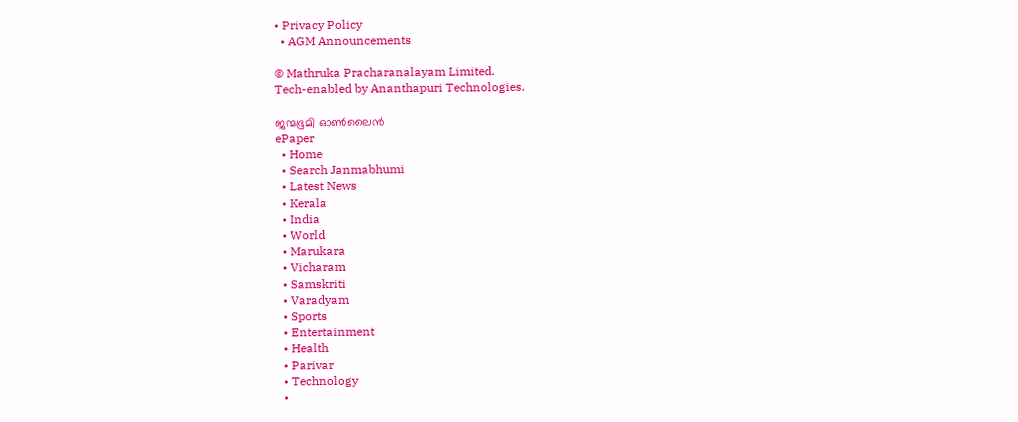• Privacy Policy
  • AGM Announcements

© Mathruka Pracharanalayam Limited.
Tech-enabled by Ananthapuri Technologies.

ജന്മഭൂമി ഓണ്‍ലൈന്‍
ePaper
  • Home
  • Search Janmabhumi
  • Latest News
  • Kerala
  • India
  • World
  • Marukara
  • Vicharam
  • Samskriti
  • Varadyam
  • Sports
  • Entertainment
  • Health
  • Parivar
  • Technology
  •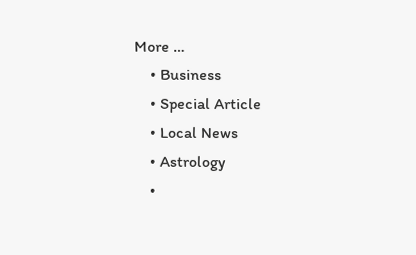More …
    • Business
    • Special Article
    • Local News
    • Astrology
    •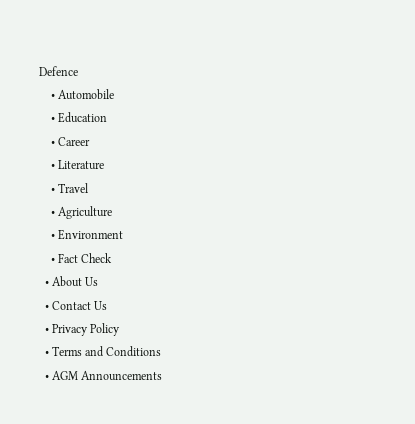Defence
    • Automobile
    • Education
    • Career
    • Literature
    • Travel
    • Agriculture
    • Environment
    • Fact Check
  • About Us
  • Contact Us
  • Privacy Policy
  • Terms and Conditions
  • AGM Announcements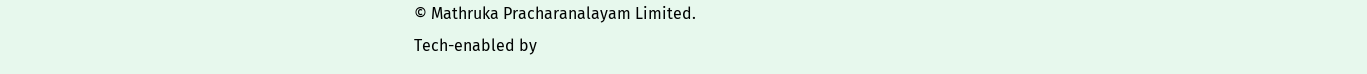© Mathruka Pracharanalayam Limited.
Tech-enabled by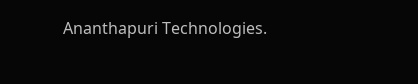Ananthapuri Technologies.